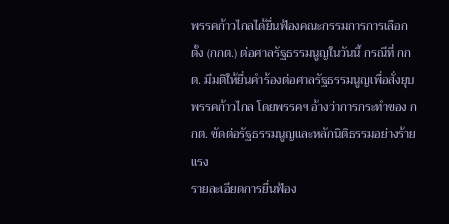พรรคก้าวไกลได้ยื่นฟ้องคณะกรรมการการเลือกตั้ง (กกต.) ต่อศาลรัฐธรรมนูญในวันนี้ กรณีที่ กกต. มีมติให้ยื่นคำร้องต่อศาลรัฐธรรมนูญเพื่อสั่งยุบพรรคก้าวไกล โดยพรรคฯ อ้างว่าการกระทำของ กกต. ขัดต่อรัฐธรรมนูญและหลักนิติธรรมอย่างร้ายแรง
รายละเอียดการยื่นฟ้อง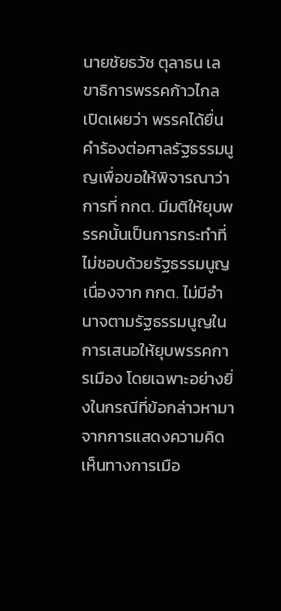นายชัยธวัช ตุลาธน เลขาธิการพรรคก้าวไกล เปิดเผยว่า พรรคได้ยื่นคำร้องต่อศาลรัฐธรรมนูญเพื่อขอให้พิจารณาว่าการที่ กกต. มีมติให้ยุบพรรคนั้นเป็นการกระทำที่ไม่ชอบด้วยรัฐธรรมนูญ เนื่องจาก กกต. ไม่มีอำนาจตามรัฐธรรมนูญในการเสนอให้ยุบพรรคการเมือง โดยเฉพาะอย่างยิ่งในกรณีที่ข้อกล่าวหามาจากการแสดงความคิดเห็นทางการเมือ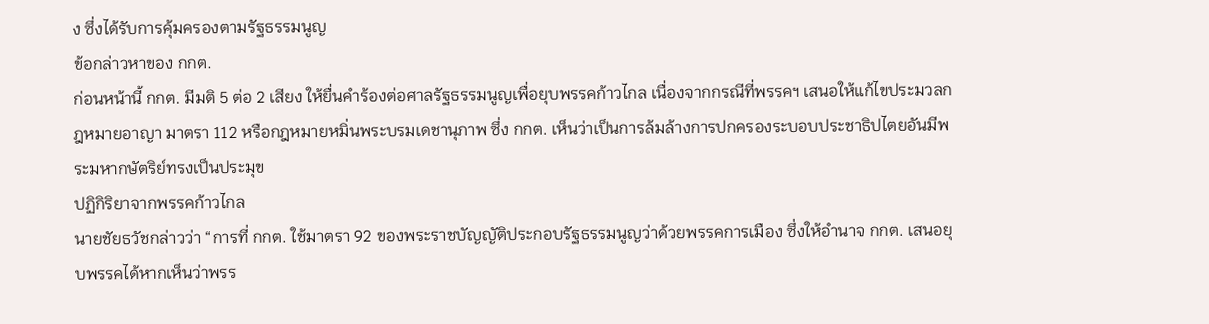ง ซึ่งได้รับการคุ้มครองตามรัฐธรรมนูญ
ข้อกล่าวหาของ กกต.
ก่อนหน้านี้ กกต. มีมติ 5 ต่อ 2 เสียง ให้ยื่นคำร้องต่อศาลรัฐธรรมนูญเพื่อยุบพรรคก้าวไกล เนื่องจากกรณีที่พรรคฯ เสนอให้แก้ไขประมวลกฎหมายอาญา มาตรา 112 หรือกฎหมายหมิ่นพระบรมเดชานุภาพ ซึ่ง กกต. เห็นว่าเป็นการล้มล้างการปกครองระบอบประชาธิปไตยอันมีพระมหากษัตริย์ทรงเป็นประมุข
ปฏิกิริยาจากพรรคก้าวไกล
นายชัยธวัชกล่าวว่า “การที่ กกต. ใช้มาตรา 92 ของพระราชบัญญัติประกอบรัฐธรรมนูญว่าด้วยพรรคการเมือง ซึ่งให้อำนาจ กกต. เสนอยุบพรรคได้หากเห็นว่าพรร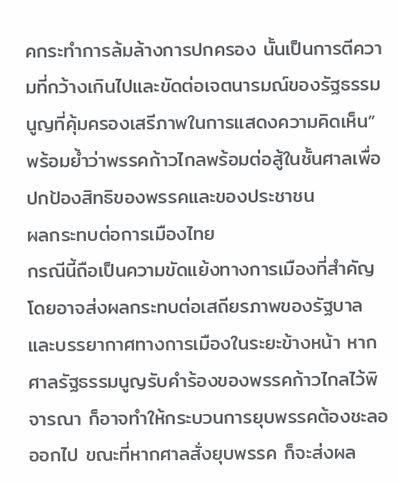คกระทำการล้มล้างการปกครอง นั้นเป็นการตีความที่กว้างเกินไปและขัดต่อเจตนารมณ์ของรัฐธรรมนูญที่คุ้มครองเสรีภาพในการแสดงความคิดเห็น” พร้อมย้ำว่าพรรคก้าวไกลพร้อมต่อสู้ในชั้นศาลเพื่อปกป้องสิทธิของพรรคและของประชาชน
ผลกระทบต่อการเมืองไทย
กรณีนี้ถือเป็นความขัดแย้งทางการเมืองที่สำคัญ โดยอาจส่งผลกระทบต่อเสถียรภาพของรัฐบาลและบรรยากาศทางการเมืองในระยะข้างหน้า หากศาลรัฐธรรมนูญรับคำร้องของพรรคก้าวไกลไว้พิจารณา ก็อาจทำให้กระบวนการยุบพรรคต้องชะลอออกไป ขณะที่หากศาลสั่งยุบพรรค ก็จะส่งผล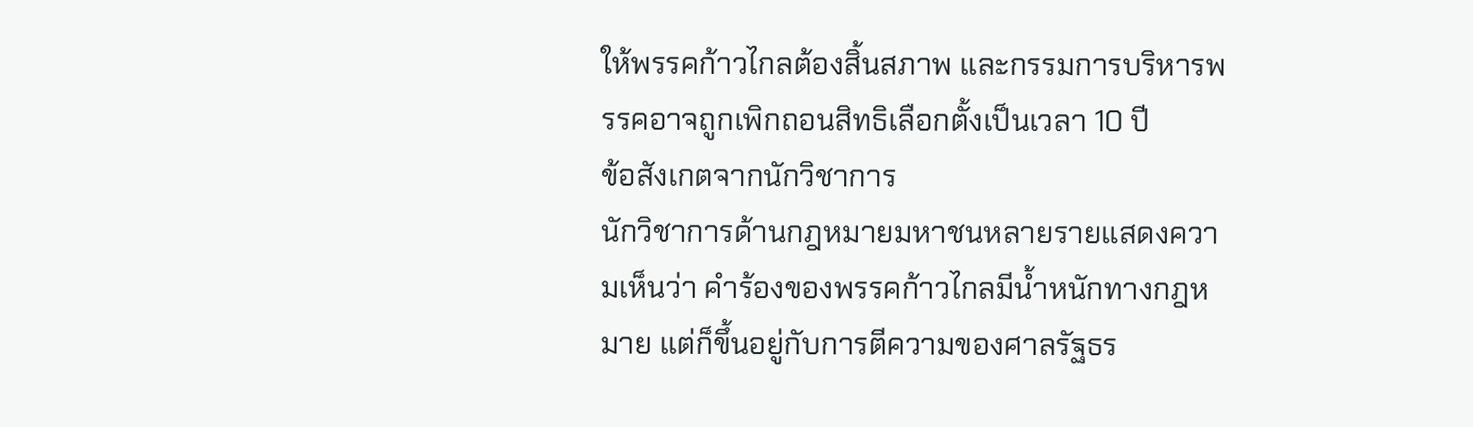ให้พรรคก้าวไกลต้องสิ้นสภาพ และกรรมการบริหารพรรคอาจถูกเพิกถอนสิทธิเลือกตั้งเป็นเวลา 10 ปี
ข้อสังเกตจากนักวิชาการ
นักวิชาการด้านกฎหมายมหาชนหลายรายแสดงความเห็นว่า คำร้องของพรรคก้าวไกลมีน้ำหนักทางกฎหมาย แต่ก็ขึ้นอยู่กับการตีความของศาลรัฐธร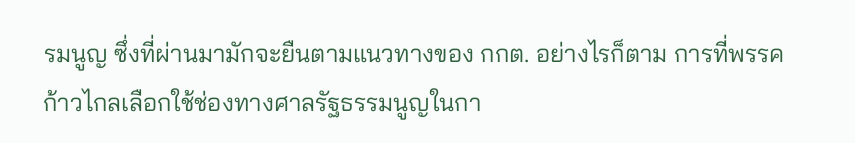รมนูญ ซึ่งที่ผ่านมามักจะยืนตามแนวทางของ กกต. อย่างไรก็ตาม การที่พรรคก้าวไกลเลือกใช้ช่องทางศาลรัฐธรรมนูญในกา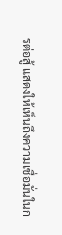รต่อสู้ แสดงให้เห็นถึงความเชื่อมั่นในก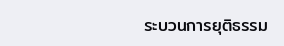ระบวนการยุติธรรม